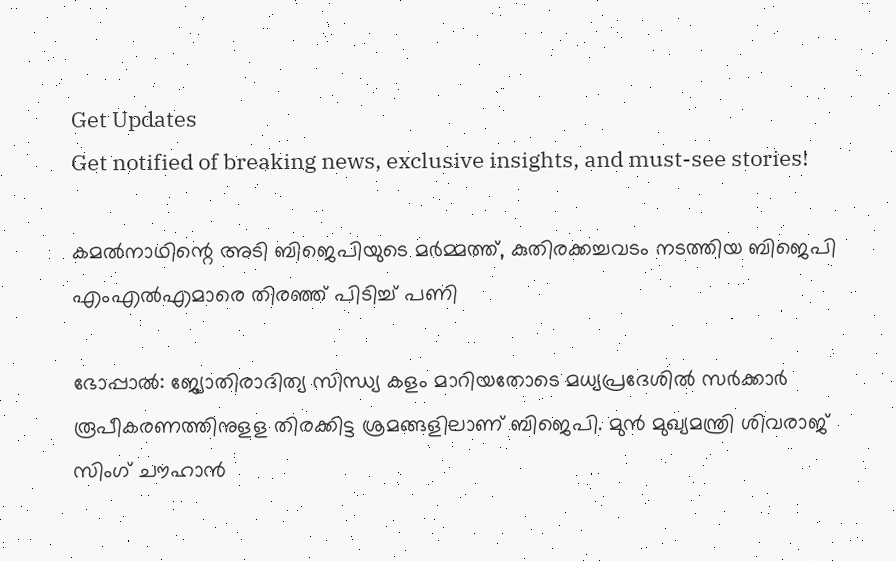Get Updates
Get notified of breaking news, exclusive insights, and must-see stories!

കമൽനാഥിന്റെ അടി ബിജെപിയുടെ മർമ്മത്ത്, കുതിരക്കച്ചവടം നടത്തിയ ബിജെപി എംഎല്‍എമാരെ തിരഞ്ഞ് പിടിച്ച് പണി

ഭോപ്പാല്‍: ജ്യോതിരാദിത്യ സിന്ധ്യ കളം മാറിയതോടെ മധ്യപ്രദേശില്‍ സര്‍ക്കാര്‍ രൂപീകരണത്തിനുളള തിരക്കിട്ട ശ്രമങ്ങളിലാണ് ബിജെപി. മുന്‍ മുഖ്യമന്ത്രി ശിവരാജ് സിംഗ് ചൗഹാന്‍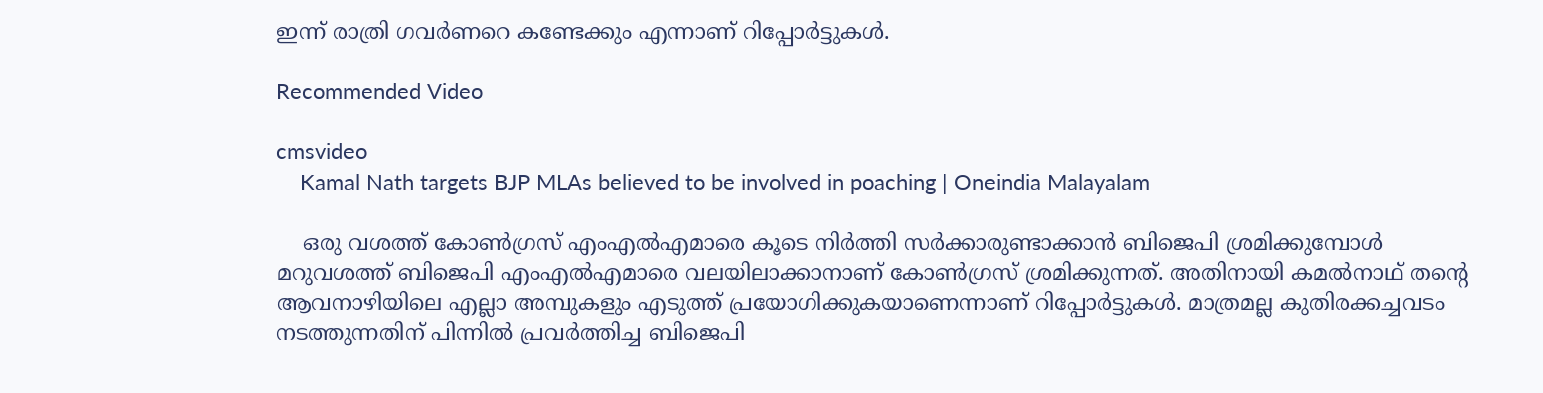ഇന്ന് രാത്രി ഗവര്‍ണറെ കണ്ടേക്കും എന്നാണ് റിപ്പോര്‍ട്ടുകള്‍.

Recommended Video

cmsvideo
    Kamal Nath targets BJP MLAs believed to be involved in poaching | Oneindia Malayalam

    ഒരു വശത്ത് കോണ്‍ഗ്രസ് എംഎല്‍എമാരെ കൂടെ നിര്‍ത്തി സര്‍ക്കാരുണ്ടാക്കാന്‍ ബിജെപി ശ്രമിക്കുമ്പോള്‍ മറുവശത്ത് ബിജെപി എംഎല്‍എമാരെ വലയിലാക്കാനാണ് കോണ്‍ഗ്രസ് ശ്രമിക്കുന്നത്. അതിനായി കമല്‍നാഥ് തന്റെ ആവനാഴിയിലെ എല്ലാ അമ്പുകളും എടുത്ത് പ്രയോഗിക്കുകയാണെന്നാണ് റിപ്പോര്‍ട്ടുകള്‍. മാത്രമല്ല കുതിരക്കച്ചവടം നടത്തുന്നതിന് പിന്നിൽ പ്രവർത്തിച്ച ബിജെപി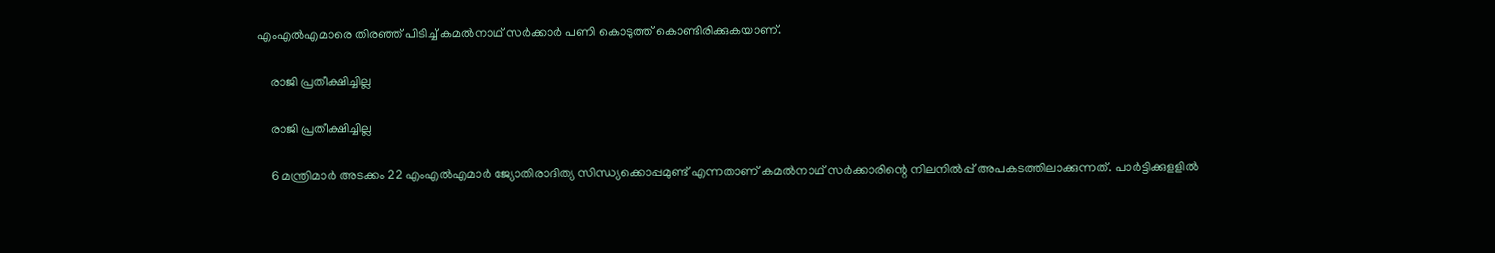എംഎൽഎമാരെ തിരഞ്ഞ് പിടിച്ച് കമൽനാഥ് സർക്കാർ പണി കൊടുത്ത് കൊണ്ടിരിക്കുകയാണ്.

    രാജി പ്രതീക്ഷിച്ചില്ല

    രാജി പ്രതീക്ഷിച്ചില്ല

    6 മന്ത്രിമാര്‍ അടക്കം 22 എംഎല്‍എമാര്‍ ജ്യോതിരാദിത്യ സിന്ധ്യക്കൊപ്പമുണ്ട് എന്നതാണ് കമല്‍നാഥ് സര്‍ക്കാരിന്റെ നിലനില്‍പ്പ് അപകടത്തിലാക്കുന്നത്. പാര്‍ട്ടിക്കുളളില്‍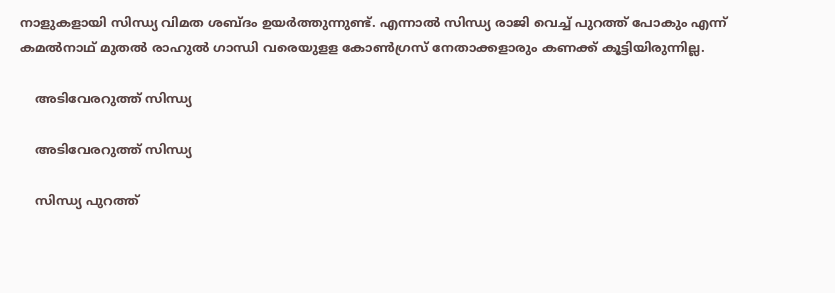നാളുകളായി സിന്ധ്യ വിമത ശബ്ദം ഉയര്‍ത്തുന്നുണ്ട്. എന്നാല്‍ സിന്ധ്യ രാജി വെച്ച് പുറത്ത് പോകും എന്ന് കമല്‍നാഥ് മുതല്‍ രാഹുല്‍ ഗാന്ധി വരെയുളള കോണ്‍ഗ്രസ് നേതാക്കളാരും കണക്ക് കൂട്ടിയിരുന്നില്ല.

    അടിവേരറുത്ത് സിന്ധ്യ

    അടിവേരറുത്ത് സിന്ധ്യ

    സിന്ധ്യ പുറത്ത്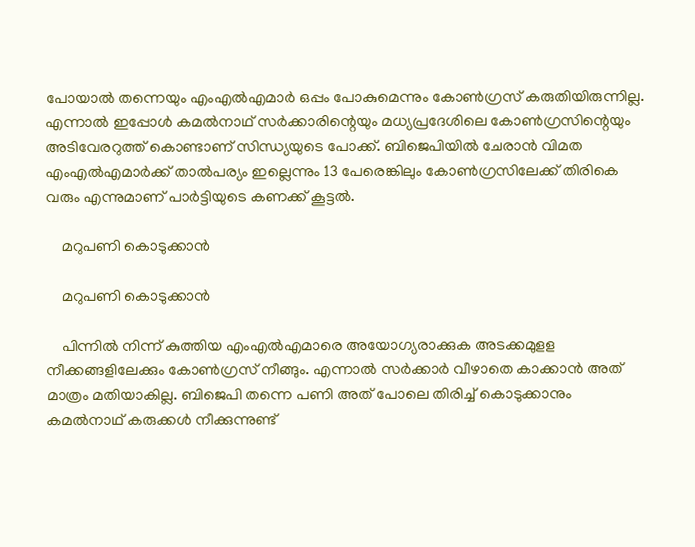പോയാല്‍ തന്നെയും എംഎല്‍എമാര്‍ ഒപ്പം പോകുമെന്നും കോണ്‍ഗ്രസ് കരുതിയിരുന്നില്ല. എന്നാല്‍ ഇപ്പോള്‍ കമല്‍നാഥ് സര്‍ക്കാരിന്റെയും മധ്യപ്രദേശിലെ കോണ്‍ഗ്രസിന്റെയും അടിവേരറുത്ത് കൊണ്ടാണ് സിന്ധ്യയുടെ പോക്ക്. ബിജെപിയില്‍ ചേരാന്‍ വിമത എംഎല്‍എമാര്‍ക്ക് താല്‍പര്യം ഇല്ലെന്നും 13 പേരെങ്കിലും കോണ്‍ഗ്രസിലേക്ക് തിരികെ വരും എന്നുമാണ് പാര്‍ട്ടിയുടെ കണക്ക് കൂട്ടല്‍.

    മറുപണി കൊടുക്കാൻ

    മറുപണി കൊടുക്കാൻ

    പിന്നില്‍ നിന്ന് കുത്തിയ എംഎല്‍എമാരെ അയോഗ്യരാക്കുക അടക്കമുളള നീക്കങ്ങളിലേക്കും കോണ്‍ഗ്രസ് നീങ്ങും. എന്നാല്‍ സര്‍ക്കാര്‍ വീഴാതെ കാക്കാന്‍ അത് മാത്രം മതിയാകില്ല. ബിജെപി തന്നെ പണി അത് പോലെ തിരിച്ച് കൊടുക്കാനും കമല്‍നാഥ് കരുക്കള്‍ നീക്കുന്നുണ്ട്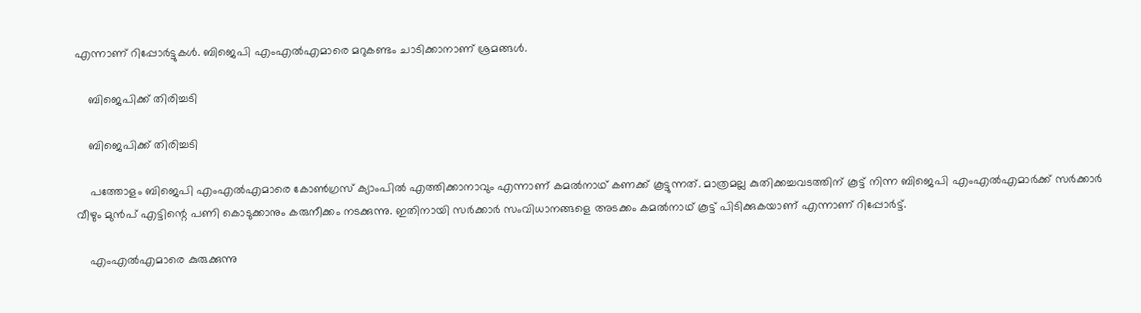എന്നാണ് റിപ്പോര്‍ട്ടുകള്‍. ബിജെപി എംഎല്‍എമാരെ മറുകണ്ടം ചാടിക്കാനാണ് ശ്രമങ്ങള്‍.

    ബിജെപിക്ക് തിരിച്ചടി

    ബിജെപിക്ക് തിരിച്ചടി

    പത്തോളം ബിജെപി എംഎല്‍എമാരെ കോണ്‍ഗ്രസ് ക്യാംപില്‍ എത്തിക്കാനാവും എന്നാണ് കമല്‍നാഥ് കണക്ക് കൂട്ടുന്നത്. മാത്രമല്ല കുതിക്കച്ചവടത്തിന് കൂട്ട് നിന്ന ബിജെപി എംഎല്‍എമാര്‍ക്ക് സര്‍ക്കാര്‍ വീഴും മുന്‍പ് എട്ടിന്റെ പണി കൊടുക്കാനും കരുനീക്കം നടക്കുന്നു. ഇതിനായി സര്‍ക്കാര്‍ സംവിധാനങ്ങളെ അടക്കം കമല്‍നാഥ് കൂട്ട് പിടിക്കുകയാണ് എന്നാണ് റിപ്പോര്‍ട്ട്.

    എംഎൽഎമാരെ കുരുക്കുന്നു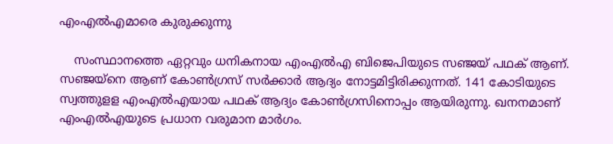എംഎൽഎമാരെ കുരുക്കുന്നു

    സംസ്ഥാനത്തെ ഏറ്റവും ധനികനായ എംഎല്‍എ ബിജെപിയുടെ സഞ്ജയ് പഥക് ആണ്. സഞ്ജയ്‌നെ ആണ് കോണ്‍ഗ്രസ് സര്‍ക്കാര്‍ ആദ്യം നോട്ടമിട്ടിരിക്കുന്നത്. 141 കോടിയുടെ സ്വത്തുളള എംഎല്‍എയായ പഥക് ആദ്യം കോണ്‍ഗ്രസിനൊപ്പം ആയിരുന്നു. ഖനനമാണ് എംഎല്‍എയുടെ പ്രധാന വരുമാന മാര്‍ഗം.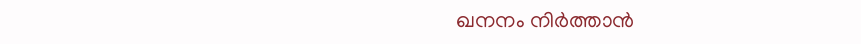ഖനനം നിർത്താൻ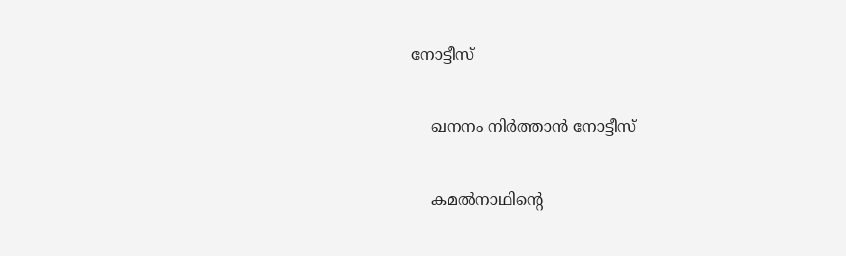നോട്ടീസ്

    ഖനനം നിർത്താൻ നോട്ടീസ്

    കമല്‍നാഥിന്റെ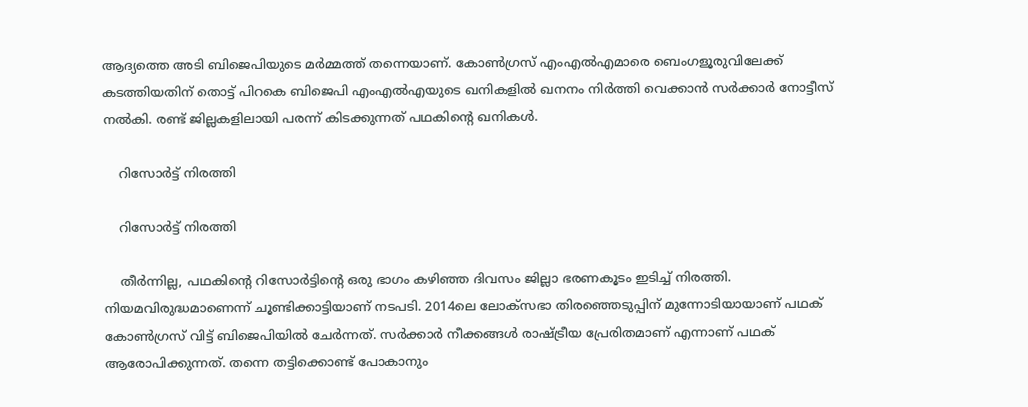ആദ്യത്തെ അടി ബിജെപിയുടെ മര്‍മ്മത്ത് തന്നെയാണ്. കോണ്‍ഗ്രസ് എംഎല്‍എമാരെ ബെംഗളൂരുവിലേക്ക് കടത്തിയതിന് തൊട്ട് പിറകെ ബിജെപി എംഎല്‍എയുടെ ഖനികളില്‍ ഖനനം നിര്‍ത്തി വെക്കാന്‍ സര്‍ക്കാര്‍ നോട്ടീസ് നല്‍കി. രണ്ട് ജില്ലകളിലായി പരന്ന് കിടക്കുന്നത് പഥകിന്റെ ഖനികള്‍.

    റിസോർട്ട് നിരത്തി

    റിസോർട്ട് നിരത്തി

    തീര്‍ന്നില്ല, പഥകിന്റെ റിസോര്‍ട്ടിന്റെ ഒരു ഭാഗം കഴിഞ്ഞ ദിവസം ജില്ലാ ഭരണകൂടം ഇടിച്ച് നിരത്തി. നിയമവിരുദ്ധമാണെന്ന് ചൂണ്ടിക്കാട്ടിയാണ് നടപടി. 2014ലെ ലോക്‌സഭാ തിരഞ്ഞെടുപ്പിന് മുന്നോടിയായാണ് പഥക് കോണ്‍ഗ്രസ് വിട്ട് ബിജെപിയില്‍ ചേര്‍ന്നത്. സര്‍ക്കാര്‍ നീക്കങ്ങള്‍ രാഷ്ട്രീയ പ്രേരിതമാണ് എന്നാണ് പഥക് ആരോപിക്കുന്നത്. തന്നെ തട്ടിക്കൊണ്ട് പോകാനും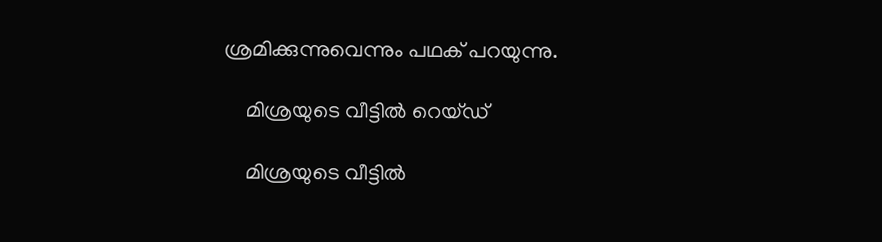ശ്രമിക്കുന്നുവെന്നും പഥക് പറയുന്നു.

    മിശ്രയുടെ വീട്ടിൽ റെയ്ഡ്

    മിശ്രയുടെ വീട്ടിൽ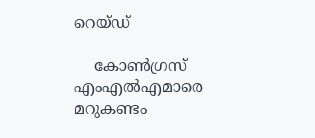റെയ്ഡ്

    കോണ്‍ഗ്രസ് എംഎല്‍എമാരെ മറുകണ്ടം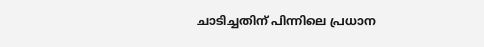ചാടിച്ചതിന് പിന്നിലെ പ്രധാന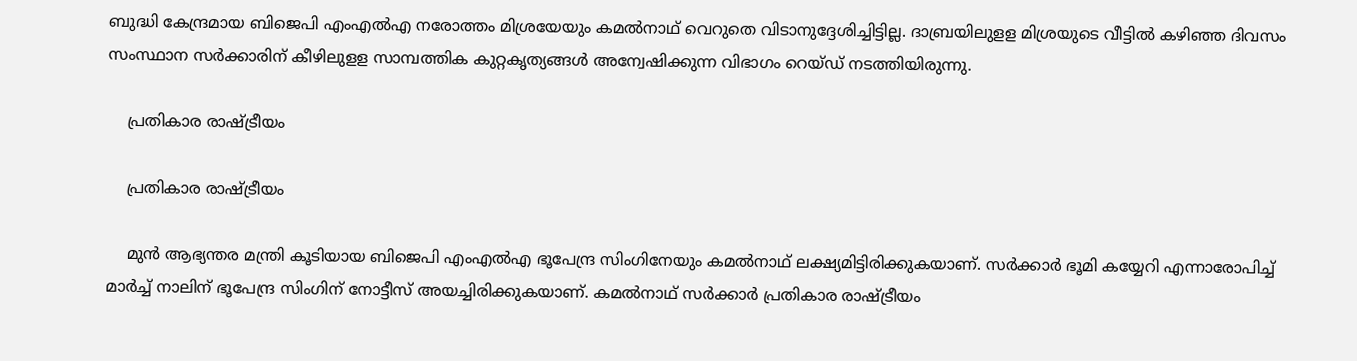ബുദ്ധി കേന്ദ്രമായ ബിജെപി എംഎല്‍എ നരോത്തം മിശ്രയേയും കമല്‍നാഥ് വെറുതെ വിടാനുദ്ദേശിച്ചിട്ടില്ല. ദാബ്രയിലുളള മിശ്രയുടെ വീട്ടില്‍ കഴിഞ്ഞ ദിവസം സംസ്ഥാന സര്‍ക്കാരിന് കീഴിലുളള സാമ്പത്തിക കുറ്റകൃത്യങ്ങള്‍ അന്വേഷിക്കുന്ന വിഭാഗം റെയ്ഡ് നടത്തിയിരുന്നു.

    പ്രതികാര രാഷ്ട്രീയം

    പ്രതികാര രാഷ്ട്രീയം

    മുന്‍ ആഭ്യന്തര മന്ത്രി കൂടിയായ ബിജെപി എംഎല്‍എ ഭൂപേന്ദ്ര സിംഗിനേയും കമല്‍നാഥ് ലക്ഷ്യമിട്ടിരിക്കുകയാണ്. സര്‍ക്കാര്‍ ഭൂമി കയ്യേറി എന്നാരോപിച്ച് മാര്‍ച്ച് നാലിന് ഭൂപേന്ദ്ര സിംഗിന് നോട്ടീസ് അയച്ചിരിക്കുകയാണ്. കമല്‍നാഥ് സര്‍ക്കാര്‍ പ്രതികാര രാഷ്ട്രീയം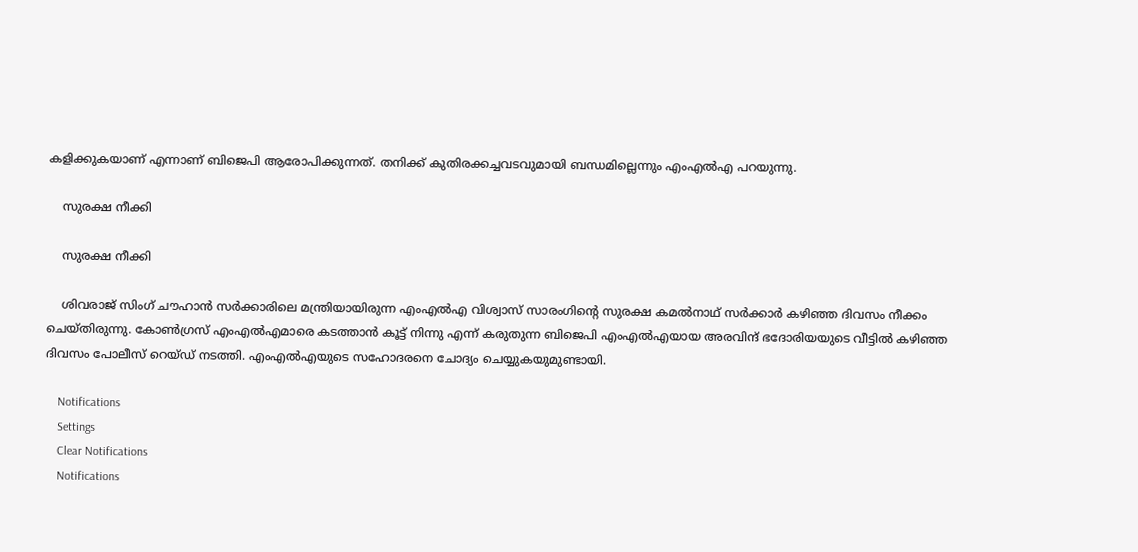കളിക്കുകയാണ് എന്നാണ് ബിജെപി ആരോപിക്കുന്നത്. തനിക്ക് കുതിരക്കച്ചവടവുമായി ബന്ധമില്ലെന്നും എംഎല്‍എ പറയുന്നു.

    സുരക്ഷ നീക്കി

    സുരക്ഷ നീക്കി

    ശിവരാജ് സിംഗ് ചൗഹാന്‍ സര്‍ക്കാരിലെ മന്ത്രിയായിരുന്ന എംഎല്‍എ വിശ്വാസ് സാരംഗിന്റെ സുരക്ഷ കമല്‍നാഥ് സര്‍ക്കാര്‍ കഴിഞ്ഞ ദിവസം നീക്കം ചെയ്തിരുന്നു. കോണ്‍ഗ്രസ് എംഎല്‍എമാരെ കടത്താന്‍ കൂട്ട് നിന്നു എന്ന് കരുതുന്ന ബിജെപി എംഎല്‍എയായ അരവിന്ദ് ഭദോരിയയുടെ വീട്ടില്‍ കഴിഞ്ഞ ദിവസം പോലീസ് റെയ്ഡ് നടത്തി. എംഎല്‍എയുടെ സഹോദരനെ ചോദ്യം ചെയ്യുകയുമുണ്ടായി.

    Notifications
    Settings
    Clear Notifications
    Notifications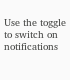Use the toggle to switch on notifications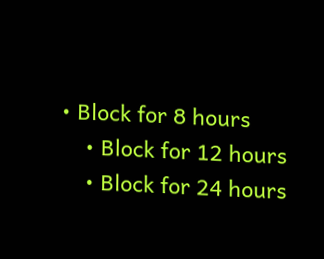• Block for 8 hours
    • Block for 12 hours
    • Block for 24 hours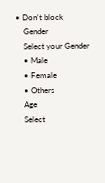• Don't block
    Gender
    Select your Gender
    • Male
    • Female
    • Others
    Age
    Select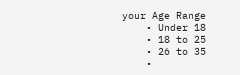your Age Range
    • Under 18
    • 18 to 25
    • 26 to 35
    •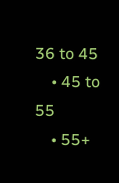36 to 45
    • 45 to 55
    • 55+